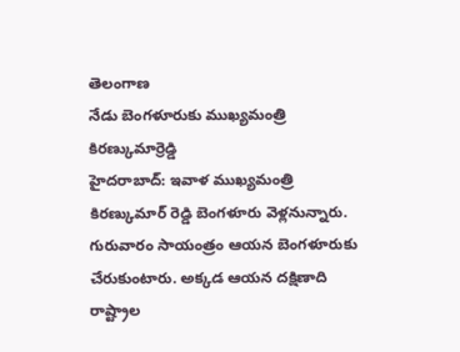తెలంగాణ
నేడు బెంగళూరుకు ముఖ్యమంత్రి కిరణ్కుమార్రెడ్డి
హైదరాబాద్: ఇవాళ ముఖ్యమంత్రి కిరణ్కుమార్ రెడ్డి బెంగళూరు వెళ్లనున్నారు. గురువారం సాయంత్రం ఆయన బెంగళూరుకు చేరుకుంటారు. అక్కడ ఆయన దక్షిణాది రాష్ట్రాల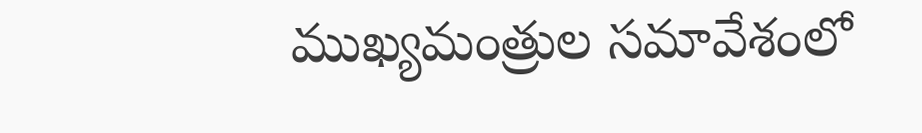ముఖ్యమంత్రుల సమావేశంలో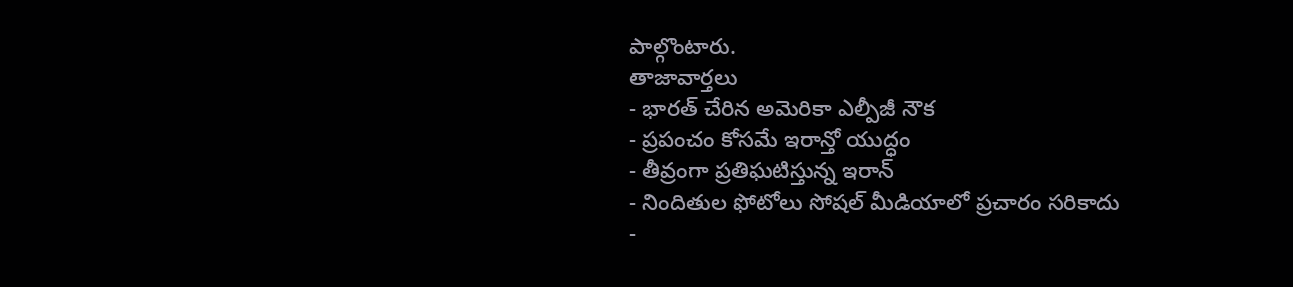పాల్గొంటారు.
తాజావార్తలు
- భారత్ చేరిన అమెరికా ఎల్పీజీ నౌక
- ప్రపంచం కోసమే ఇరాన్తో యుద్ధం
- తీవ్రంగా ప్రతిఘటిస్తున్న ఇరాన్
- నిందితుల ఫోటోలు సోషల్ మీడియాలో ప్రచారం సరికాదు
-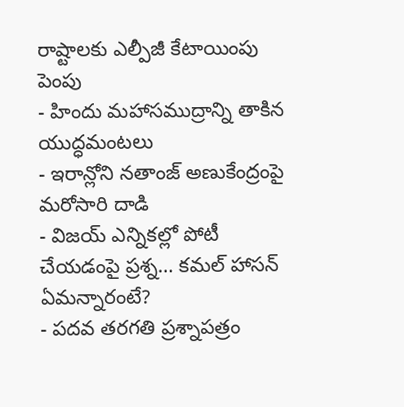రాష్టాలకు ఎల్పీజీ కేటాయింపు పెంపు
- హిందు మహాసముద్రాన్ని తాకిన యుద్ధమంటలు
- ఇరాన్లోని నతాంజ్ అణుకేంద్రంపై మరోసారి దాడి
- విజయ్ ఎన్నికల్లో పోటీ చేయడంపై ప్రశ్న… కమల్ హాసన్ ఏమన్నారంటే?
- పదవ తరగతి ప్రశ్నాపత్రం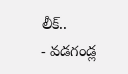లీక్..
- వడగండ్ల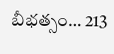బీభత్సం… 213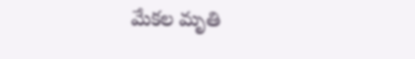మేకల మృతి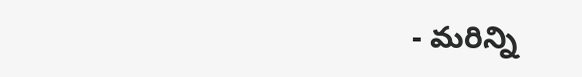- మరిన్ని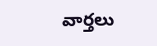వార్తలు